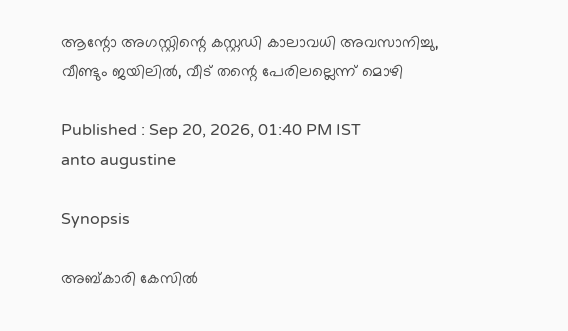ആന്റോ അഗസ്റ്റിന്റെ കസ്റ്റഡി കാലാവധി അവസാനിച്ചു, വീണ്ടും ജയിലിൽ, വീട് തന്റെ പേരിലല്ലെന്ന് മൊഴി

Published : Sep 20, 2026, 01:40 PM IST
anto augustine

Synopsis

അബ്കാരി കേസിൽ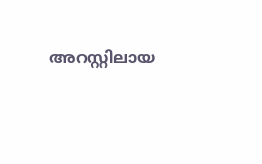അറസ്റ്റിലായ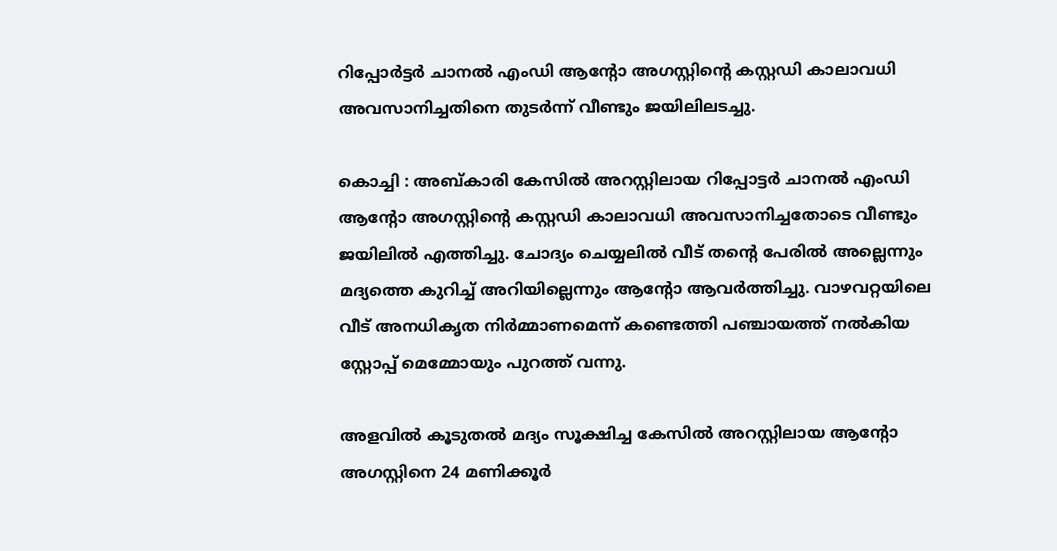റിപ്പോർട്ടർ ചാനൽ എംഡി ആന്റോ അഗസ്റ്റിന്റെ കസ്റ്റഡി കാലാവധി അവസാനിച്ചതിനെ തുടർന്ന് വീണ്ടും ജയിലിലടച്ചു.

കൊച്ചി : അബ്കാരി കേസിൽ അറസ്റ്റിലായ റിപ്പോട്ടർ ചാനൽ എംഡി ആന്റോ അഗസ്റ്റിന്റെ കസ്റ്റഡി കാലാവധി അവസാനിച്ചതോടെ വീണ്ടും ജയിലിൽ എത്തിച്ചു. ചോദ്യം ചെയ്യലിൽ വീട് തന്റെ പേരിൽ അല്ലെന്നും മദ്യത്തെ കുറിച്ച് അറിയില്ലെന്നും ആന്റോ ആവർത്തിച്ചു. വാഴവറ്റയിലെ വീട് അനധികൃത നിർമ്മാണമെന്ന് കണ്ടെത്തി പഞ്ചായത്ത്‌ നൽകിയ സ്റ്റോപ്പ്‌ മെമ്മോയും പുറത്ത് വന്നു.

അളവിൽ കൂടുതൽ മദ്യം സൂക്ഷിച്ച കേസിൽ അറസ്റ്റിലായ ആന്റോ അഗസ്റ്റിനെ 24 മണിക്കൂർ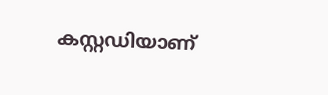കസ്റ്റഡിയാണ്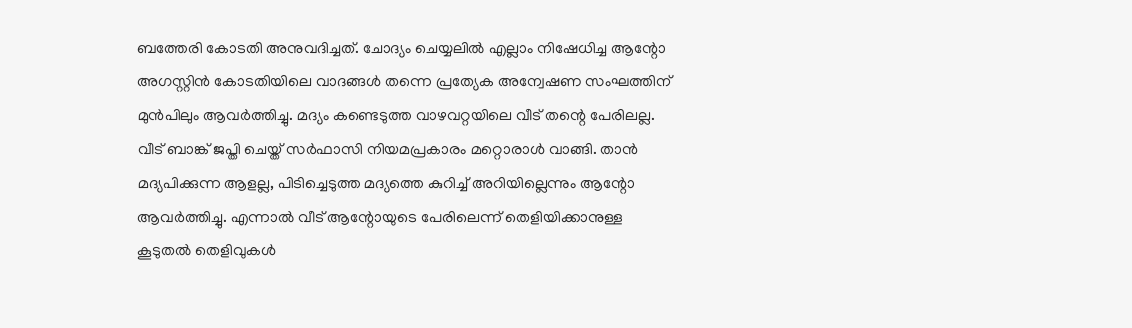ബത്തേരി കോടതി അനുവദിച്ചത്. ചോദ്യം ചെയ്യലിൽ എല്ലാം നിഷേധിച്ച ആന്റോ അഗസ്റ്റിൻ കോടതിയിലെ വാദങ്ങൾ തന്നെ പ്രത്യേക അന്വേഷണ സംഘത്തിന് മുൻപിലും ആവർത്തിച്ചു. മദ്യം കണ്ടെടുത്ത വാഴവറ്റയിലെ വീട് തന്റെ പേരിലല്ല. വീട് ബാങ്ക് ജപ്തി ചെയ്ത് സർഫാസി നിയമപ്രകാരം മറ്റൊരാൾ വാങ്ങി. താൻ മദ്യപിക്കുന്ന ആളല്ല, പിടിച്ചെടുത്ത മദ്യത്തെ കുറിച്ച് അറിയില്ലെന്നും ആന്റോ ആവർത്തിച്ചു. എന്നാൽ വീട് ആന്റോയുടെ പേരിലെന്ന് തെളിയിക്കാനുള്ള കൂടുതൽ തെളിവുകൾ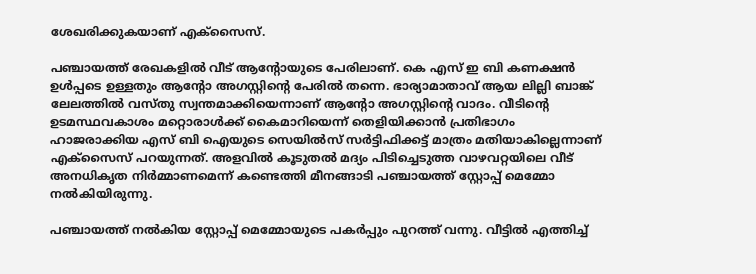ശേഖരിക്കുകയാണ് എക്സൈസ്.

പഞ്ചായത്ത്‌ രേഖകളിൽ വീട് ആന്റോയുടെ പേരിലാണ്. കെ എസ് ഇ ബി കണക്ഷൻ ഉൾപ്പടെ ഉള്ളതും ആന്റോ അഗസ്റ്റിന്റെ പേരിൽ തന്നെ. ഭാര്യാമാതാവ് ആയ ലില്ലി ബാങ്ക് ലേലത്തിൽ വസ്തു സ്വന്തമാക്കിയെന്നാണ് ആന്റോ അഗസ്റ്റിന്റെ വാദം. വീടിന്റെ ഉടമസ്ഥവകാശം മറ്റൊരാൾക്ക്‌ കൈമാറിയെന്ന് തെളിയിക്കാൻ പ്രതിഭാഗം ഹാജരാക്കിയ എസ് ബി ഐയുടെ സെയിൽസ് സർട്ടിഫിക്കട്ട് മാത്രം മതിയാകില്ലെന്നാണ് എക്സൈസ് പറയുന്നത്. അളവിൽ കൂടുതൽ മദ്യം പിടിച്ചെടുത്ത വാഴവറ്റയിലെ വീട് അനധികൃത നിർമ്മാണമെന്ന് കണ്ടെത്തി മീനങ്ങാടി പഞ്ചായത്ത്‌ സ്റ്റോപ്പ്‌ മെമ്മോ നൽകിയിരുന്നു.

പഞ്ചായത്ത്‌ നൽകിയ സ്റ്റോപ്പ്‌ മെമ്മോയുടെ പകർപ്പും പുറത്ത് വന്നു. വീട്ടിൽ എത്തിച്ച്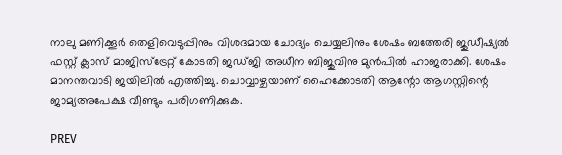നാലു മണിക്കൂർ തെളിവെടുപ്പിനും വിശദമായ ചോദ്യം ചെയ്യലിനും ശേഷം ബത്തേരി ജുഡീഷ്യൽ ഫസ്റ്റ് ക്ലാസ് മാജിസ്‌ട്രേറ്റ് കോടതി ജഡ്ജി അധീന ബിജുവിനു മുൻപിൽ ഹാജരാക്കി. ശേഷം മാനന്തവാടി ജയിലിൽ എത്തിച്ചു. ചൊവ്വാഴ്ചയാണ് ഹൈക്കോടതി ആന്റോ ആഗസ്റ്റിന്റെ ജാമ്യഅപേക്ഷ വീണ്ടും പരിഗണിക്കുക.

PREV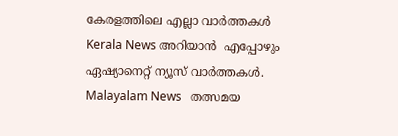കേരളത്തിലെ എല്ലാ വാർത്തകൾ Kerala News അറിയാൻ  എപ്പോഴും ഏഷ്യാനെറ്റ് ന്യൂസ് വാർത്തകൾ.  Malayalam News   തത്സമയ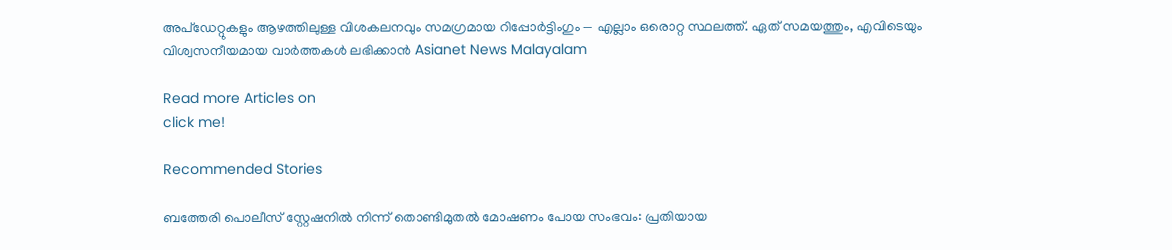അപ്‌ഡേറ്റുകളും ആഴത്തിലുള്ള വിശകലനവും സമഗ്രമായ റിപ്പോർട്ടിംഗും — എല്ലാം ഒരൊറ്റ സ്ഥലത്ത്. ഏത് സമയത്തും, എവിടെയും വിശ്വസനീയമായ വാർത്തകൾ ലഭിക്കാൻ Asianet News Malayalam

Read more Articles on
click me!

Recommended Stories

ബത്തേരി പൊലീസ് സ്റ്റേഷനിൽ നിന്ന് തൊണ്ടിമുതൽ മോഷണം പോയ സംഭവം: പ്രതിയായ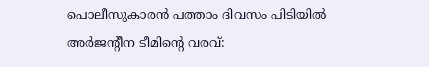പൊലീസുകാരൻ പത്താം ദിവസം പിടിയിൽ
അർജന്റീന ടീമിന്റെ വരവ്: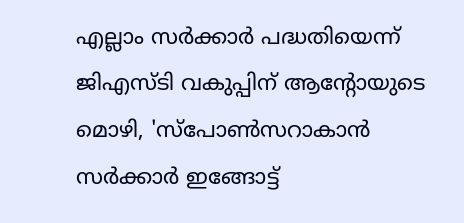എല്ലാം സർക്കാർ പദ്ധതിയെന്ന് ജിഎസ്ടി വകുപ്പിന് ആന്റോയുടെ മൊഴി, 'സ്പോൺസറാകാൻ സർക്കാർ ഇങ്ങോട്ട്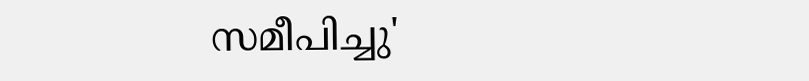സമീപിച്ചു'